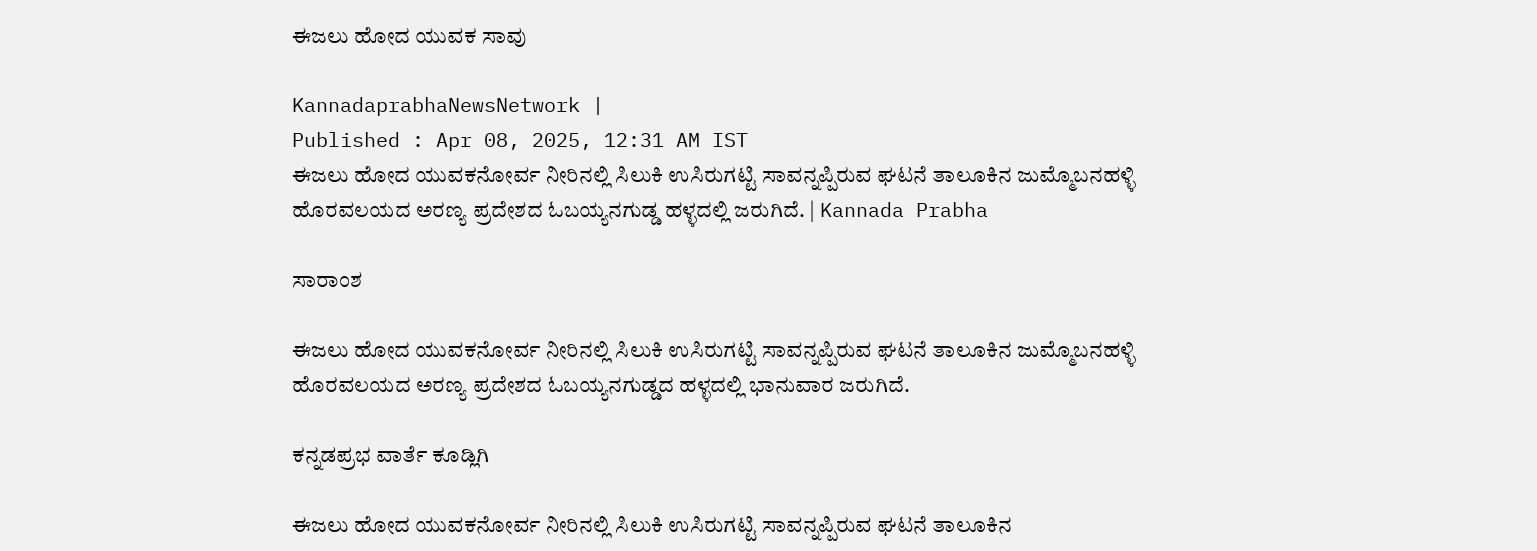ಈಜಲು ಹೋದ ಯುವಕ ಸಾವು

KannadaprabhaNewsNetwork |
Published : Apr 08, 2025, 12:31 AM IST
ಈಜಲು ಹೋದ ಯುವಕನೋರ್ವ ನೀರಿನಲ್ಲಿ ಸಿಲುಕಿ ಉಸಿರುಗಟ್ಟಿ ಸಾವನ್ನಪ್ಪಿರುವ ಘಟನೆ ತಾಲೂಕಿನ ಜುಮ್ಮೊಬನಹಳ್ಳಿ ಹೊರವಲಯದ ಅರಣ್ಯ ಪ್ರದೇಶದ ಓಬಯ್ಯನಗುಡ್ಡ ಹಳ್ಳದಲ್ಲಿ ಜರುಗಿದೆ. | Kannada Prabha

ಸಾರಾಂಶ

ಈಜಲು ಹೋದ ಯುವಕನೋರ್ವ ನೀರಿನಲ್ಲಿ ಸಿಲುಕಿ ಉಸಿರುಗಟ್ಟಿ ಸಾವನ್ನಪ್ಪಿರುವ ಘಟನೆ ತಾಲೂಕಿನ ಜುಮ್ಮೊಬನಹಳ್ಳಿ ಹೊರವಲಯದ ಅರಣ್ಯ ಪ್ರದೇಶದ ಓಬಯ್ಯನಗುಡ್ಡದ ಹಳ್ಳದಲ್ಲಿ ಭಾನುವಾರ ಜರುಗಿದೆ.

ಕನ್ನಡಪ್ರಭ ವಾರ್ತೆ ಕೂಡ್ಲಿಗಿ

ಈಜಲು ಹೋದ ಯುವಕನೋರ್ವ ನೀರಿನಲ್ಲಿ ಸಿಲುಕಿ ಉಸಿರುಗಟ್ಟಿ ಸಾವನ್ನಪ್ಪಿರುವ ಘಟನೆ ತಾಲೂಕಿನ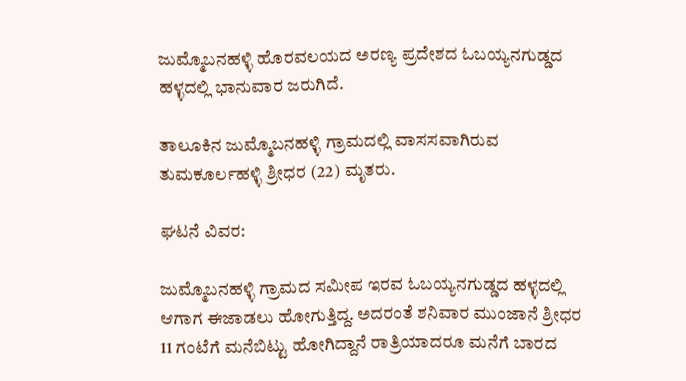ಜುಮ್ಮೊಬನಹಳ್ಳಿ ಹೊರವಲಯದ ಅರಣ್ಯ ಪ್ರದೇಶದ ಓಬಯ್ಯನಗುಡ್ಡದ ಹಳ್ಳದಲ್ಲಿ ಭಾನುವಾರ ಜರುಗಿದೆ.

ತಾಲೂಕಿನ ಜುಮ್ಮೊಬನಹಳ್ಳಿ ಗ್ರಾಮದಲ್ಲಿ ವಾಸಸವಾಗಿರುವ ತುಮಕೂರ್ಲಹಳ್ಳಿ ಶ್ರೀಧರ (22) ಮೃತರು.

ಘಟನೆ ವಿವರ:

ಜುಮ್ಮೊಬನಹಳ್ಳಿ ಗ್ರಾಮದ ಸಮೀಪ ಇರವ ಓಬಯ್ಯನಗುಡ್ಡದ ಹಳ್ಳದಲ್ಲಿ ಆಗಾಗ ಈಜಾಡಲು ಹೋಗುತ್ತಿದ್ದ. ಅದರಂತೆ ಶನಿವಾರ ಮುಂಜಾನೆ ಶ್ರೀಧರ 11 ಗಂಟೆಗೆ ಮನೆಬಿಟ್ಟು ಹೋಗಿದ್ದಾನೆ ರಾತ್ರಿಯಾದರೂ ಮನೆಗೆ ಬಾರದ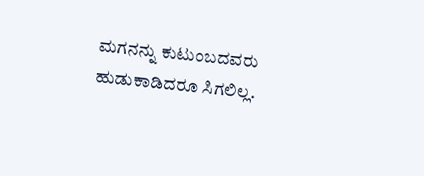ಮಗನನ್ನು ಕುಟುಂಬದವರು ಹುಡುಕಾಡಿದರೂ ಸಿಗಲಿಲ್ಲ.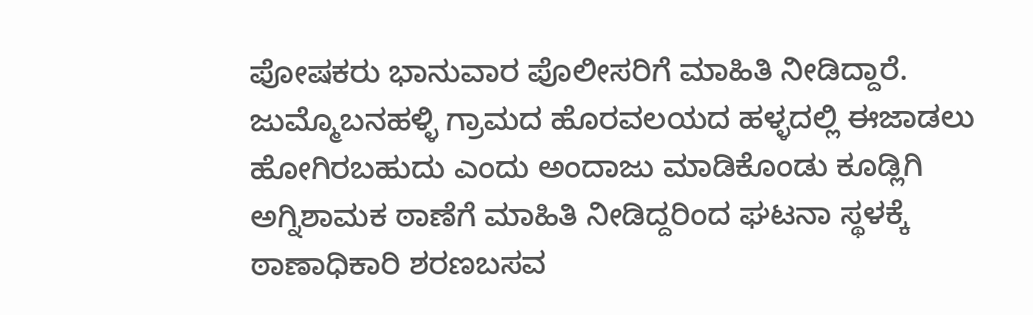ಪೋಷಕರು ಭಾನುವಾರ ಪೊಲೀಸರಿಗೆ ಮಾಹಿತಿ ನೀಡಿದ್ದಾರೆ. ಜುಮ್ಮೊಬನಹಳ್ಳಿ ಗ್ರಾಮದ ಹೊರವಲಯದ ಹಳ್ಳದಲ್ಲಿ ಈಜಾಡಲು ಹೋಗಿರಬಹುದು ಎಂದು ಅಂದಾಜು ಮಾಡಿಕೊಂಡು ಕೂಡ್ಲಿಗಿ ಅಗ್ನಿಶಾಮಕ ಠಾಣೆಗೆ ಮಾಹಿತಿ ನೀಡಿದ್ದರಿಂದ ಘಟನಾ ಸ್ಥಳಕ್ಕೆ ಠಾಣಾಧಿಕಾರಿ ಶರಣಬಸವ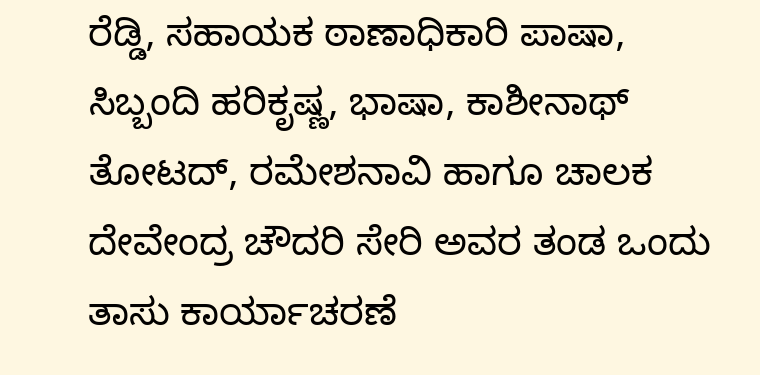ರೆಡ್ಡಿ, ಸಹಾಯಕ ಠಾಣಾಧಿಕಾರಿ ಪಾಷಾ, ಸಿಬ್ಬಂದಿ ಹರಿಕೃಷ್ಣ, ಭಾಷಾ, ಕಾಶೀನಾಥ್ ತೋಟದ್, ರಮೇಶನಾವಿ ಹಾಗೂ ಚಾಲಕ ದೇವೇಂದ್ರ ಚೌದರಿ ಸೇರಿ ಅವರ ತಂಡ ಒಂದು ತಾಸು ಕಾರ್ಯಾಚರಣೆ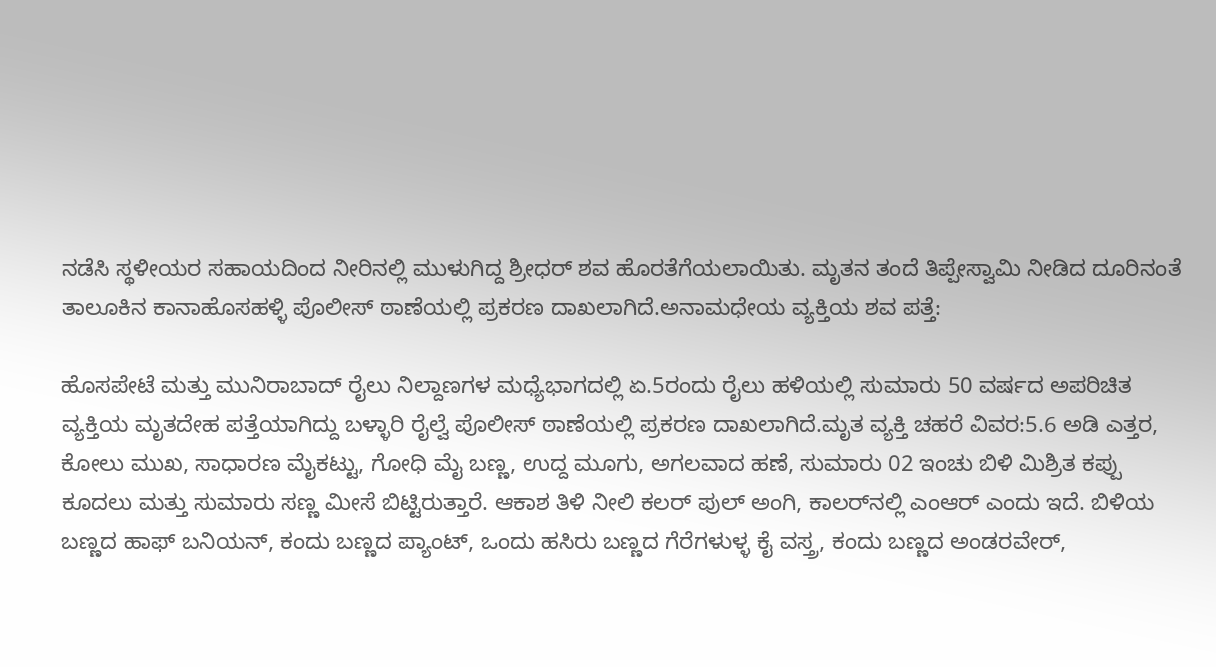ನಡೆಸಿ ಸ್ಥಳೀಯರ ಸಹಾಯದಿಂದ ನೀರಿನಲ್ಲಿ ಮುಳುಗಿದ್ದ ಶ್ರೀಧರ್ ಶವ ಹೊರತೆಗೆಯಲಾಯಿತು. ಮೃತನ ತಂದೆ ತಿಪ್ಪೇಸ್ವಾಮಿ ನೀಡಿದ ದೂರಿನಂತೆ ತಾಲೂಕಿನ ಕಾನಾಹೊಸಹಳ್ಳಿ ಪೊಲೀಸ್ ಠಾಣೆಯಲ್ಲಿ ಪ್ರಕರಣ ದಾಖಲಾಗಿದೆ.ಅನಾಮಧೇಯ ವ್ಯಕ್ತಿಯ ಶವ ಪತ್ತೆ:

ಹೊಸಪೇಟೆ ಮತ್ತು ಮುನಿರಾಬಾದ್ ರೈಲು ನಿಲ್ದಾಣಗಳ ಮಧ್ಯೆಭಾಗದಲ್ಲಿ ಏ.5ರಂದು ರೈಲು ಹಳಿಯಲ್ಲಿ ಸುಮಾರು 50 ವರ್ಷದ ಅಪರಿಚಿತ ವ್ಯಕ್ತಿಯ ಮೃತದೇಹ ಪತ್ತೆಯಾಗಿದ್ದು ಬಳ್ಳಾರಿ ರೈಲ್ವೆ ಪೊಲೀಸ್ ಠಾಣೆಯಲ್ಲಿ ಪ್ರಕರಣ ದಾಖಲಾಗಿದೆ.ಮೃತ ವ್ಯಕ್ತಿ ಚಹರೆ ವಿವರ:5.6 ಅಡಿ ಎತ್ತರ, ಕೋಲು ಮುಖ, ಸಾಧಾರಣ ಮೈಕಟ್ಟು, ಗೋಧಿ ಮೈ ಬಣ್ಣ, ಉದ್ದ ಮೂಗು, ಅಗಲವಾದ ಹಣೆ, ಸುಮಾರು 02 ಇಂಚು ಬಿಳಿ ಮಿಶ್ರಿತ ಕಪ್ಪು ಕೂದಲು ಮತ್ತು ಸುಮಾರು ಸಣ್ಣ ಮೀಸೆ ಬಿಟ್ಟಿರುತ್ತಾರೆ. ಆಕಾಶ ತಿಳಿ ನೀಲಿ ಕಲರ್ ಪುಲ್ ಅಂಗಿ, ಕಾಲರ್‌ನಲ್ಲಿ ಎಂಆರ್ ಎಂದು ಇದೆ. ಬಿಳಿಯ ಬಣ್ಣದ ಹಾಫ್ ಬನಿಯನ್, ಕಂದು ಬಣ್ಣದ ಪ್ಯಾಂಟ್, ಒಂದು ಹಸಿರು ಬಣ್ಣದ ಗೆರೆಗಳುಳ್ಳ ಕೈ ವಸ್ತ್ರ, ಕಂದು ಬಣ್ಣದ ಅಂಡರವೇರ್,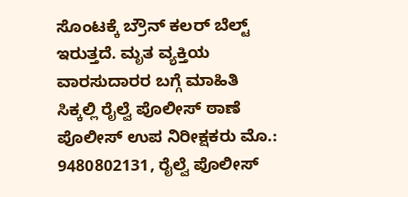ಸೊಂಟಕ್ಕೆ ಬ್ರೌನ್ ಕಲರ್ ಬೆಲ್ಟ್ ಇರುತ್ತದೆ. ಮೃತ ವ್ಯಕ್ತಿಯ ವಾರಸುದಾರರ ಬಗ್ಗೆ ಮಾಹಿತಿ ಸಿಕ್ಕಲ್ಲಿ ರೈಲ್ವೆ ಪೊಲೀಸ್ ಠಾಣೆ ಪೊಲೀಸ್ ಉಪ ನಿರೀಕ್ಷಕರು ಮೊ.: 9480802131, ರೈಲ್ವೆ ಪೊಲೀಸ್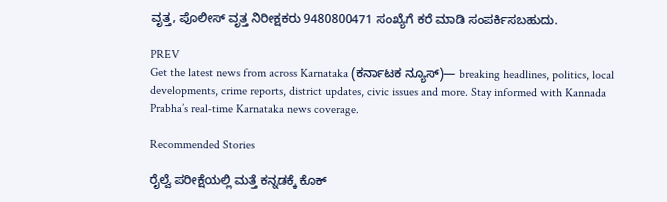ವೃತ್ತ, ಪೊಲೀಸ್ ವೃತ್ತ ನಿರೀಕ್ಷಕರು 9480800471 ಸಂಖ್ಯೆಗೆ ಕರೆ ಮಾಡಿ ಸಂಪರ್ಕಿಸಬಹುದು.

PREV
Get the latest news from across Karnataka (ಕರ್ನಾಟಕ ನ್ಯೂಸ್)— breaking headlines, politics, local developments, crime reports, district updates, civic issues and more. Stay informed with Kannada Prabha’s real‑time Karnataka news coverage.

Recommended Stories

ರೈಲ್ವೆ ಪರೀಕ್ಷೆಯಲ್ಲಿ ಮತ್ತೆ ಕನ್ನಡಕ್ಕೆ ಕೊಕ್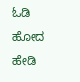ಓಡಿ ಹೋದ ಹೇಡಿ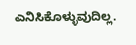ಎನಿಸಿಕೊಳ್ಳುವುದಿಲ್ಲ.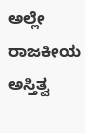ಅಲ್ಲೇ ರಾಜಕೀಯ ಅಸ್ತಿತ್ವ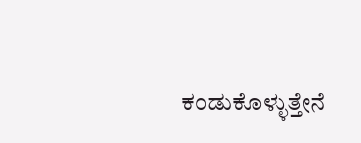ಕಂಡುಕೊಳ್ಳುತ್ತೇನೆ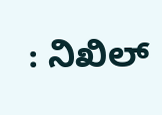: ನಿಖಿಲ್‌